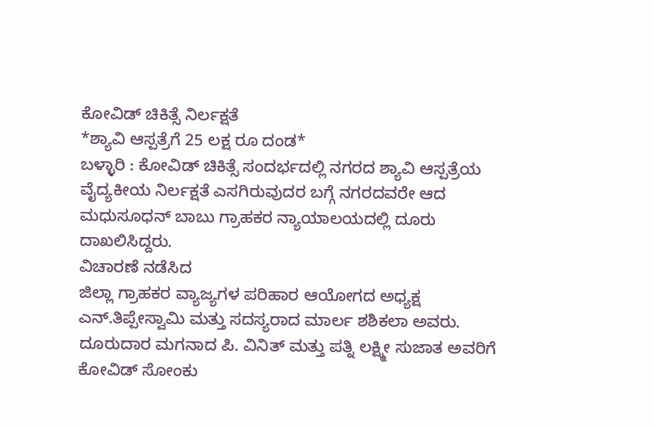ಕೋವಿಡ್ ಚಿಕಿತ್ಸೆ ನಿರ್ಲಕ್ಷತೆ
*ಶ್ಯಾವಿ ಆಸ್ಪತ್ರೆಗೆ 25 ಲಕ್ಷ ರೂ ದಂಡ*
ಬಳ್ಳಾರಿ : ಕೋವಿಡ್ ಚಿಕಿತ್ಸೆ ಸಂದರ್ಭದಲ್ಲಿ ನಗರದ ಶ್ಯಾವಿ ಆಸ್ಪತ್ರೆಯ ವೈದ್ಯಕೀಯ ನಿರ್ಲಕ್ಷತೆ ಎಸಗಿರುವುದರ ಬಗ್ಗೆ ನಗರದವರೇ ಆದ ಮಧುಸೂಧನ್ ಬಾಬು ಗ್ರಾಹಕರ ನ್ಯಾಯಾಲಯದಲ್ಲಿ ದೂರು ದಾಖಲಿಸಿದ್ದರು.
ವಿಚಾರಣೆ ನಡೆಸಿದ
ಜಿಲ್ಲಾ ಗ್ರಾಹಕರ ವ್ಯಾಜ್ಯಗಳ ಪರಿಹಾರ ಆಯೋಗದ ಅಧ್ಯಕ್ಷ ಎನ್.ತಿಪ್ಪೇಸ್ವಾಮಿ ಮತ್ತು ಸದಸ್ಯರಾದ ಮಾರ್ಲ ಶಶಿಕಲಾ ಅವರು. ದೂರುದಾರ ಮಗನಾದ ಪಿ. ವಿನಿತ್ ಮತ್ತು ಪತ್ನಿ ಲಕ್ಷ್ಮೀ ಸುಜಾತ ಅವರಿಗೆ ಕೋವಿಡ್ ಸೋಂಕು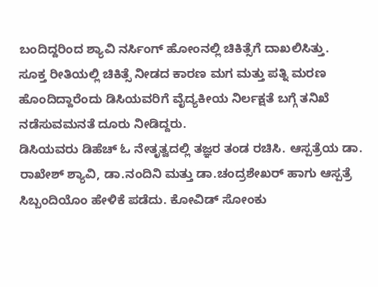ಬಂದಿದ್ದರಿಂದ ಶ್ಯಾವಿ ನರ್ಸಿಂಗ್ ಹೋಂನಲ್ಲಿ ಚಿಕಿತ್ಸೆಗೆ ದಾಖಲಿಸಿತ್ತು.
ಸೂಕ್ತ ರೀತಿಯಲ್ಲಿ ಚಿಕಿತ್ಸೆ ನೀಡದ ಕಾರಣ ಮಗ ಮತ್ತು ಪತ್ನಿ ಮರಣ ಹೊಂದಿದ್ದಾರೆಂದು ಡಿಸಿಯವರಿಗೆ ವೈದ್ಯಕೀಯ ನಿರ್ಲಕ್ಷತೆ ಬಗ್ಗೆ ತನಿಖೆ ನಡೆಸುವಮನತೆ ದೂರು ನೀಡಿದ್ದರು.
ಡಿಸಿಯವರು ಡಿಹೆಚ್ ಓ ನೇತೃತ್ವದಲ್ಲಿ ತಜ್ಞರ ತಂಡ ರಚಿಸಿ. ಆಸ್ಪತ್ರೆಯ ಡಾ. ರಾಖೇಶ್ ಶ್ಯಾವಿ, ಡಾ.ನಂದಿನಿ ಮತ್ತು ಡಾ.ಚಂದ್ರಶೇಖರ್ ಹಾಗು ಆಸ್ಪತ್ರೆ ಸಿಬ್ಬಂದಿಯೊಂ ಹೇಳಿಕೆ ಪಡೆದು. ಕೋವಿಡ್ ಸೋಂಕು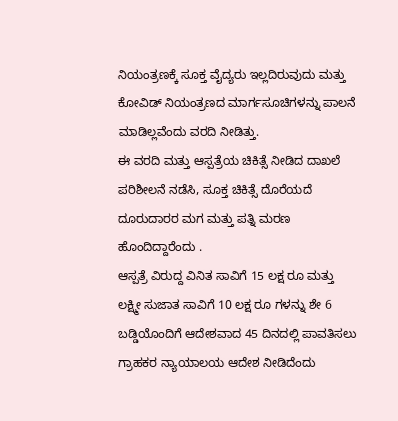ನಿಯಂತ್ರಣಕ್ಕೆ ಸೂಕ್ತ ವೈದ್ಯರು ಇಲ್ಲದಿರುವುದು ಮತ್ತು ಕೋವಿಡ್ ನಿಯಂತ್ರಣದ ಮಾರ್ಗಸೂಚಿಗಳನ್ನು ಪಾಲನೆ ಮಾಡಿಲ್ಲವೆಂದು ವರದಿ ನೀಡಿತ್ತು.
ಈ ವರದಿ ಮತ್ತು ಆಸ್ಪತ್ರೆಯ ಚಿಕಿತ್ಸೆ ನೀಡಿದ ದಾಖಲೆ ಪರಿಶೀಲನೆ ನಡೆಸಿ, ಸೂಕ್ತ ಚಿಕಿತ್ಸೆ ದೊರೆಯದೆ ದೂರುದಾರರ ಮಗ ಮತ್ತು ಪತ್ನಿ ಮರಣ ಹೊಂದಿದ್ದಾರೆಂದು .
ಆಸ್ಪತ್ರೆ ವಿರುದ್ದ ವಿನಿತ ಸಾವಿಗೆ 15 ಲಕ್ಷ ರೂ ಮತ್ತು ಲಕ್ಷ್ಮೀ ಸುಜಾತ ಸಾವಿಗೆ 10 ಲಕ್ಷ ರೂ ಗಳನ್ನು ಶೇ 6 ಬಡ್ಡಿಯೊಂದಿಗೆ ಆದೇಶವಾದ 45 ದಿನದಲ್ಲಿ ಪಾವತಿಸಲು ಗ್ರಾಹಕರ ನ್ಯಾಯಾಲಯ ಆದೇಶ ನೀಡಿದೆಂದು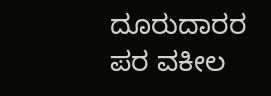ದೂರುದಾರರ ಪರ ವಕೀಲ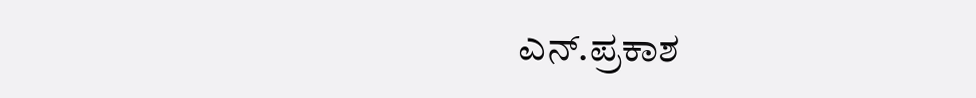ಎನ್.ಪ್ರಕಾಶ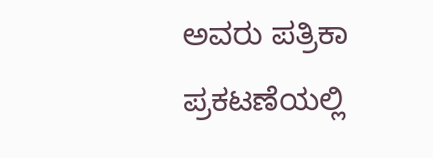ಅವರು ಪತ್ರಿಕಾ ಪ್ರಕಟಣೆಯಲ್ಲಿ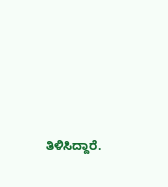ತಿಳಿಸಿದ್ದಾರೆ.